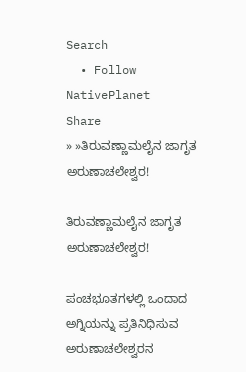Search
  • Follow NativePlanet
Share
» »ತಿರುವಣ್ಣಾಮಲೈನ ಜಾಗೃತ ಅರುಣಾಚಲೇಶ್ವರ!

ತಿರುವಣ್ಣಾಮಲೈನ ಜಾಗೃತ ಅರುಣಾಚಲೇಶ್ವರ!

ಪಂಚಭೂತಗಳಲ್ಲಿ ಒಂದಾದ ಅಗ್ನಿಯನ್ನು ಪ್ರತಿನಿಧಿಸುವ ಅರುಣಾಚಲೇಶ್ವರನ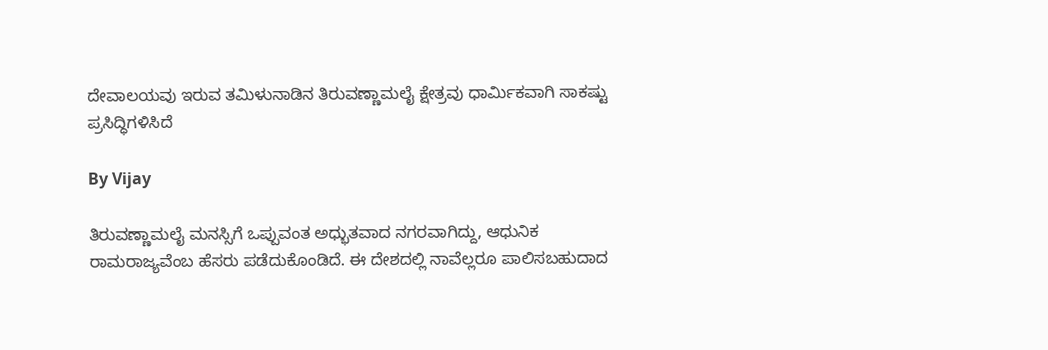ದೇವಾಲಯವು ಇರುವ ತಮಿಳುನಾಡಿನ ತಿರುವಣ್ಣಾಮಲೈ ಕ್ಷೇತ್ರವು ಧಾರ್ಮಿಕವಾಗಿ ಸಾಕಷ್ಟು ಪ್ರಸಿದ್ಧಿಗಳಿಸಿದೆ

By Vijay

ತಿರುವಣ್ಣಾಮಲೈ ಮನಸ್ಸಿಗೆ ಒಪ್ಪುವಂತ ಅಧ್ಭುತವಾದ ನಗರವಾಗಿದ್ದು, ಆಧುನಿಕ ರಾಮರಾಜ್ಯವೆಂಬ ಹೆಸರು ಪಡೆದುಕೊಂಡಿದೆ. ಈ ದೇಶದಲ್ಲಿ ನಾವೆಲ್ಲರೂ ಪಾಲಿಸಬಹುದಾದ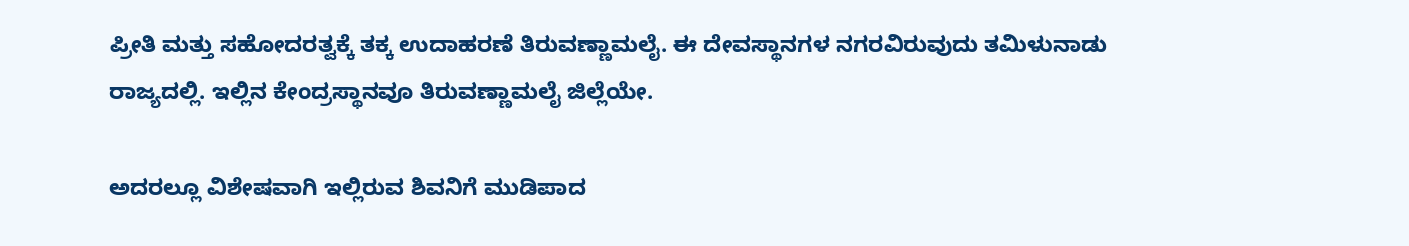ಪ್ರೀತಿ ಮತ್ತು ಸಹೋದರತ್ವಕ್ಕೆ ತಕ್ಕ ಉದಾಹರಣೆ ತಿರುವಣ್ಣಾಮಲೈ. ಈ ದೇವಸ್ಥಾನಗಳ ನಗರವಿರುವುದು ತಮಿಳುನಾಡು ರಾಜ್ಯದಲ್ಲಿ. ಇಲ್ಲಿನ ಕೇಂದ್ರಸ್ಥಾನವೂ ತಿರುವಣ್ಣಾಮಲೈ ಜಿಲ್ಲೆಯೇ.

ಅದರಲ್ಲೂ ವಿಶೇಷವಾಗಿ ಇಲ್ಲಿರುವ ಶಿವನಿಗೆ ಮುಡಿಪಾದ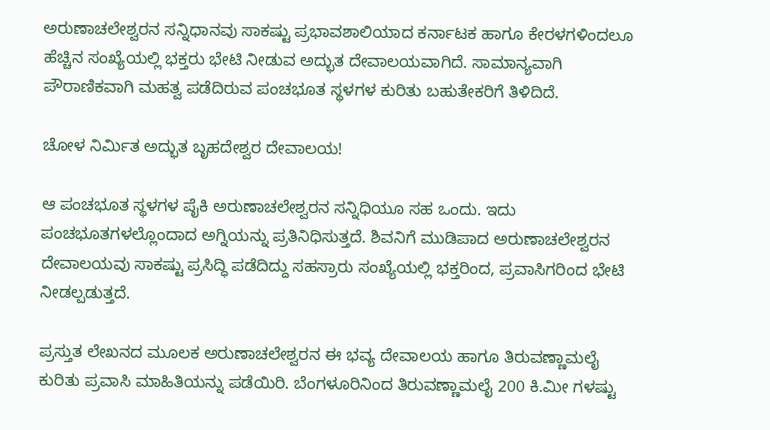ಅರುಣಾಚಲೇಶ್ವರನ ಸನ್ನಿಧಾನವು ಸಾಕಷ್ಟು ಪ್ರಭಾವಶಾಲಿಯಾದ ಕರ್ನಾಟಕ ಹಾಗೂ ಕೇರಳಗಳಿಂದಲೂ ಹೆಚ್ಚಿನ ಸಂಖ್ಯೆಯಲ್ಲಿ ಭಕ್ತರು ಭೇಟಿ ನೀಡುವ ಅದ್ಭುತ ದೇವಾಲಯವಾಗಿದೆ. ಸಾಮಾನ್ಯವಾಗಿ ಪೌರಾಣಿಕವಾಗಿ ಮಹತ್ವ ಪಡೆದಿರುವ ಪಂಚಭೂತ ಸ್ಥಳಗಳ ಕುರಿತು ಬಹುತೇಕರಿಗೆ ತಿಳಿದಿದೆ.

ಚೋಳ ನಿರ್ಮಿತ ಅದ್ಭುತ ಬೃಹದೇಶ್ವರ ದೇವಾಲಯ!

ಆ ಪಂಚಭೂತ ಸ್ಥಳಗಳ ಪೈಕಿ ಅರುಣಾಚಲೇಶ್ವರನ ಸನ್ನಿಧಿಯೂ ಸಹ ಒಂದು. ಇದು ಪಂಚಭೂತಗಳಲ್ಲೊಂದಾದ ಅಗ್ನಿಯನ್ನು ಪ್ರತಿನಿಧಿಸುತ್ತದೆ. ಶಿವನಿಗೆ ಮುಡಿಪಾದ ಅರುಣಾಚಲೇಶ್ವರನ ದೇವಾಲಯವು ಸಾಕಷ್ಟು ಪ್ರಸಿದ್ಧಿ ಪಡೆದಿದ್ದು ಸಹಸ್ರಾರು ಸಂಖ್ಯೆಯಲ್ಲಿ ಭಕ್ತರಿಂದ, ಪ್ರವಾಸಿಗರಿಂದ ಭೇಟಿ ನೀಡಲ್ಪಡುತ್ತದೆ.

ಪ್ರಸ್ತುತ ಲೇಖನದ ಮೂಲಕ ಅರುಣಾಚಲೇಶ್ವರನ ಈ ಭವ್ಯ ದೇವಾಲಯ ಹಾಗೂ ತಿರುವಣ್ಣಾಮಲೈ ಕುರಿತು ಪ್ರವಾಸಿ ಮಾಹಿತಿಯನ್ನು ಪಡೆಯಿರಿ. ಬೆಂಗಳೂರಿನಿಂದ ತಿರುವಣ್ಣಾಮಲೈ 200 ಕಿ.ಮೀ ಗಳಷ್ಟು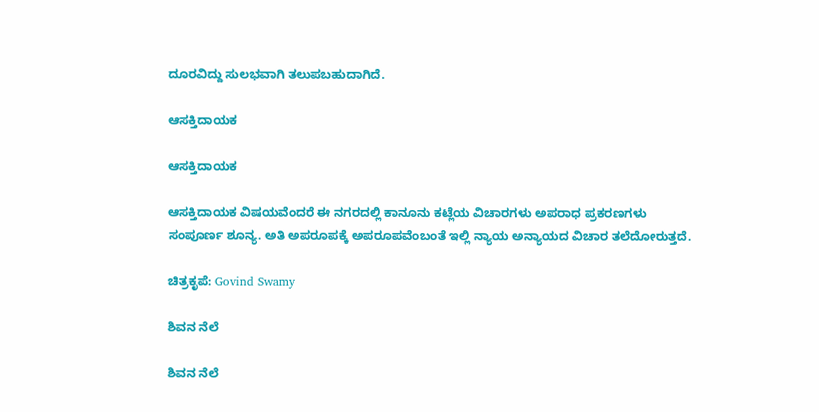ದೂರವಿದ್ದು ಸುಲಭವಾಗಿ ತಲುಪಬಹುದಾಗಿದೆ.

ಆಸಕ್ತಿದಾಯಕ

ಆಸಕ್ತಿದಾಯಕ

ಆಸಕ್ತಿದಾಯಕ ವಿಷಯವೆಂದರೆ ಈ ನಗರದಲ್ಲಿ ಕಾನೂನು ಕಟ್ಲೆಯ ವಿಚಾರಗಳು ಅಪರಾಧ ಪ್ರಕರಣಗಳು ಸಂಪೂರ್ಣ ಶೂನ್ಯ. ಅತಿ ಅಪರೂಪಕ್ಕೆ ಅಪರೂಪವೆಂಬಂತೆ ಇಲ್ಲಿ ನ್ಯಾಯ ಅನ್ಯಾಯದ ವಿಚಾರ ತಲೆದೋರುತ್ತದೆ.

ಚಿತ್ರಕೃಪೆ: Govind Swamy

ಶಿವನ ನೆಲೆ

ಶಿವನ ನೆಲೆ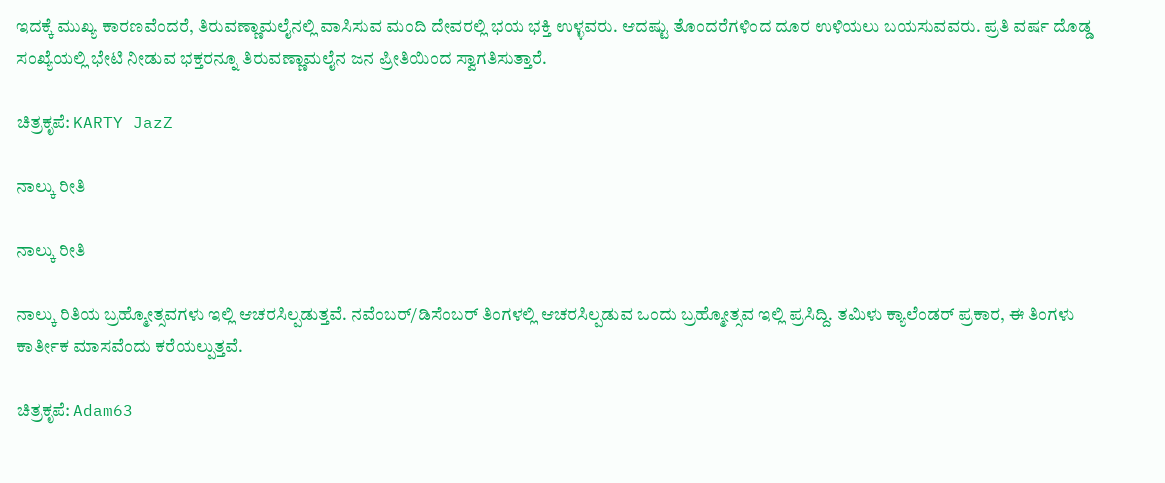ಇದಕ್ಕೆ ಮುಖ್ಯ ಕಾರಣವೆಂದರೆ, ತಿರುವಣ್ಣಾಮಲೈನಲ್ಲಿ ವಾಸಿಸುವ ಮಂದಿ ದೇವರಲ್ಲಿ ಭಯ ಭಕ್ತಿ ಉಳ್ಳವರು. ಆದಷ್ಟು ತೊಂದರೆಗಳಿಂದ ದೂರ ಉಳಿಯಲು ಬಯಸುವವರು. ಪ್ರತಿ ವರ್ಷ ದೊಡ್ಡ ಸಂಖ್ಯೆಯಲ್ಲಿ ಭೇಟಿ ನೀಡುವ ಭಕ್ತರನ್ನೂ ತಿರುವಣ್ಣಾಮಲೈನ ಜನ ಪ್ರೀತಿಯಿಂದ ಸ್ವಾಗತಿಸುತ್ತಾರೆ.

ಚಿತ್ರಕೃಪೆ: KARTY JazZ

ನಾಲ್ಕು ರೀತಿ

ನಾಲ್ಕು ರೀತಿ

ನಾಲ್ಕು ರಿತಿಯ ಬ್ರಹ್ಮೋತ್ಸವಗಳು ಇಲ್ಲಿ ಆಚರಸಿಲ್ಪಡುತ್ತವೆ. ನವೆಂಬರ್/ಡಿಸೆಂಬರ್ ತಿಂಗಳಲ್ಲಿ ಆಚರಸಿಲ್ಪಡುವ ಒಂದು ಬ್ರಹ್ಮೋತ್ಸವ ಇಲ್ಲಿ ಪ್ರಸಿದ್ದಿ. ತಮಿಳು ಕ್ಯಾಲೆಂಡರ್ ಪ್ರಕಾರ, ಈ ತಿಂಗಳು ಕಾರ್ತೀಕ ಮಾಸವೆಂದು ಕರೆಯಲ್ಪುತ್ತವೆ.

ಚಿತ್ರಕೃಪೆ: Adam63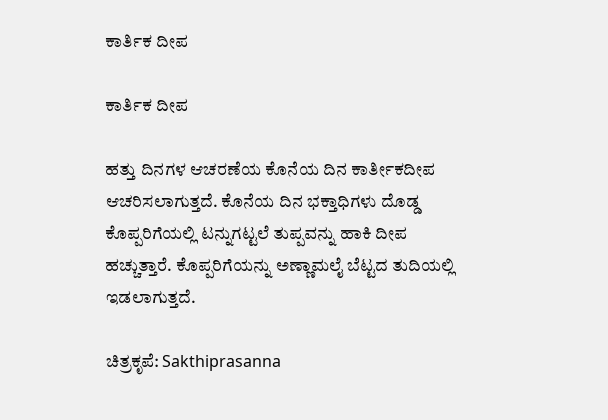ಕಾರ್ತಿಕ ದೀಪ

ಕಾರ್ತಿಕ ದೀಪ

ಹತ್ತು ದಿನಗಳ ಆಚರಣೆಯ ಕೊನೆಯ ದಿನ ಕಾರ್ತೀಕದೀಪ ಆಚರಿಸಲಾಗುತ್ತದೆ. ಕೊನೆಯ ದಿನ ಭಕ್ತಾಧಿಗಳು ದೊಡ್ಡ ಕೊಪ್ಪರಿಗೆಯಲ್ಲಿ ಟನ್ನುಗಟ್ಟಲೆ ತುಪ್ಪವನ್ನು ಹಾಕಿ ದೀಪ ಹಚ್ಚುತ್ತಾರೆ. ಕೊಪ್ಪರಿಗೆಯನ್ನು ಅಣ್ಣಾಮಲೈ ಬೆಟ್ಟದ ತುದಿಯಲ್ಲಿ ಇಡಲಾಗುತ್ತದೆ.

ಚಿತ್ರಕೃಪೆ: Sakthiprasanna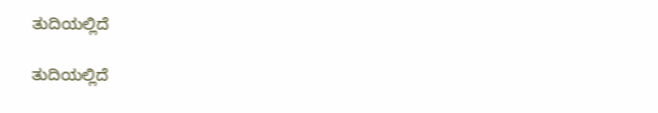ತುದಿಯಲ್ಲಿದೆ

ತುದಿಯಲ್ಲಿದೆ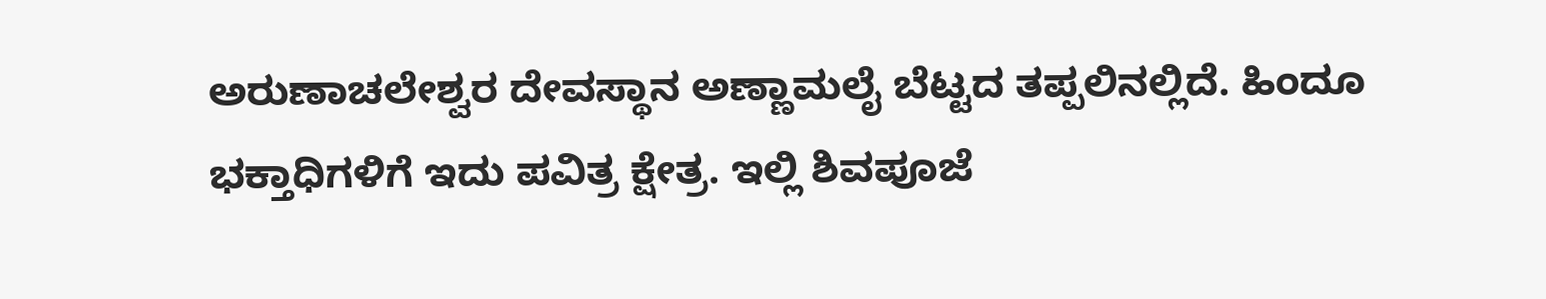ಅರುಣಾಚಲೇಶ್ವರ ದೇವಸ್ಥಾನ ಅಣ್ಣಾಮಲೈ ಬೆಟ್ಟದ ತಪ್ಪಲಿನಲ್ಲಿದೆ. ಹಿಂದೂ ಭಕ್ತಾಧಿಗಳಿಗೆ ಇದು ಪವಿತ್ರ ಕ್ಷೇತ್ರ. ಇಲ್ಲಿ ಶಿವಪೂಜೆ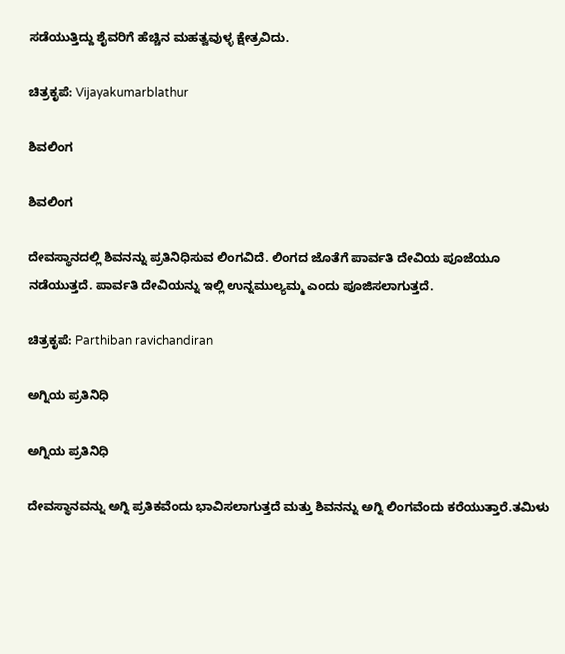ಸಡೆಯುತ್ತಿದ್ದು ಶೈವರಿಗೆ ಹೆಚ್ಚಿನ ಮಹತ್ವವುಳ್ಳ ಕ್ಷೇತ್ರವಿದು.

ಚಿತ್ರಕೃಪೆ: Vijayakumarblathur

ಶಿವಲಿಂಗ

ಶಿವಲಿಂಗ

ದೇವಸ್ಥಾನದಲ್ಲಿ ಶಿವನನ್ನು ಪ್ರತಿನಿಧಿಸುವ ಲಿಂಗವಿದೆ. ಲಿಂಗದ ಜೊತೆಗೆ ಪಾರ್ವತಿ ದೇವಿಯ ಪೂಜೆಯೂ ನಡೆಯುತ್ತದೆ. ಪಾರ್ವತಿ ದೇವಿಯನ್ನು ಇಲ್ಲಿ ಉನ್ನಮುಲ್ಯಮ್ಮ ಎಂದು ಪೂಜಿಸಲಾಗುತ್ತದೆ.

ಚಿತ್ರಕೃಪೆ: Parthiban ravichandiran

ಅಗ್ನಿಯ ಪ್ರತಿನಿಧಿ

ಅಗ್ನಿಯ ಪ್ರತಿನಿಧಿ

ದೇವಸ್ಥಾನವನ್ನು ಅಗ್ನಿ ಪ್ರತಿಕವೆಂದು ಭಾವಿಸಲಾಗುತ್ತದೆ ಮತ್ತು ಶಿವನನ್ನು ಅಗ್ನಿ ಲಿಂಗವೆಂದು ಕರೆಯುತ್ತಾರೆ.ತಮಿಳು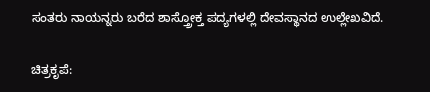ಸಂತರು ನಾಯನ್ನರು ಬರೆದ ಶಾಸ್ತ್ರೋಕ್ತ ಪದ್ಯಗಳಲ್ಲಿ ದೇವಸ್ಥಾನದ ಉಲ್ಲೇಖವಿದೆ.

ಚಿತ್ರಕೃಪೆ: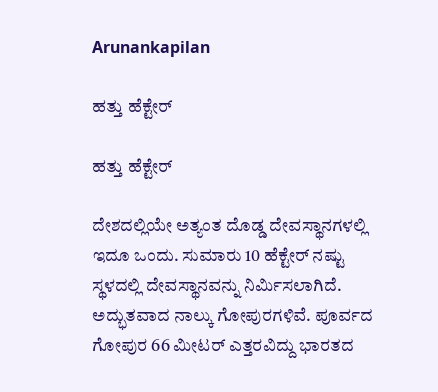Arunankapilan

ಹತ್ತು ಹೆಕ್ಟೇರ್

ಹತ್ತು ಹೆಕ್ಟೇರ್

ದೇಶದಲ್ಲಿಯೇ ಅತ್ಯಂತ ದೊಡ್ಡ ದೇವಸ್ಥಾನಗಳಲ್ಲಿ ಇದೂ ಒಂದು. ಸುಮಾರು 10 ಹೆಕ್ಟೇರ್ ನಷ್ಟು ಸ್ಥಳದಲ್ಲಿ ದೇವಸ್ಥಾನವನ್ನು ನಿರ್ಮಿಸಲಾಗಿದೆ. ಅದ್ಭುತವಾದ ನಾಲ್ಕು ಗೋಪುರಗಳಿವೆ. ಪೂರ್ವದ ಗೋಪುರ 66 ಮೀಟರ್ ಎತ್ತರವಿದ್ದು ಭಾರತದ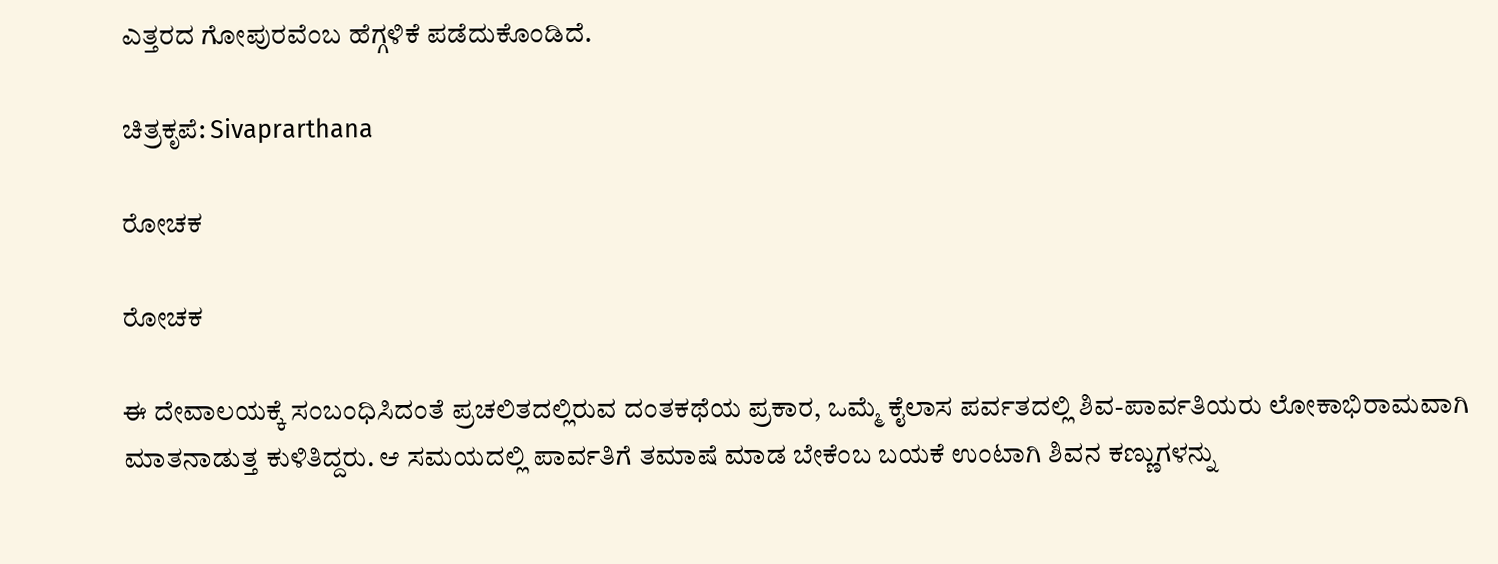ಎತ್ತರದ ಗೋಪುರವೆಂಬ ಹೆಗ್ಗಳಿಕೆ ಪಡೆದುಕೊಂಡಿದೆ.

ಚಿತ್ರಕೃಪೆ: Sivaprarthana

ರೋಚಕ

ರೋಚಕ

ಈ ದೇವಾಲಯಕ್ಕೆ ಸಂಬಂಧಿಸಿದಂತೆ ಪ್ರಚಲಿತದಲ್ಲಿರುವ ದಂತಕಥೆಯ ಪ್ರಕಾರ, ಒಮ್ಮೆ ಕೈಲಾಸ ಪರ್ವತದಲ್ಲಿ ಶಿವ-ಪಾರ್ವತಿಯರು ಲೋಕಾಭಿರಾಮವಾಗಿ ಮಾತನಾಡುತ್ತ ಕುಳಿತಿದ್ದರು. ಆ ಸಮಯದಲ್ಲಿ ಪಾರ್ವತಿಗೆ ತಮಾಷೆ ಮಾಡ ಬೇಕೆಂಬ ಬಯಕೆ ಉಂಟಾಗಿ ಶಿವನ ಕಣ್ಣುಗಳನ್ನು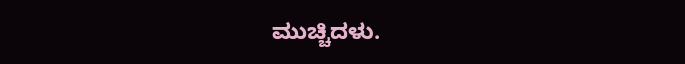ಮುಚ್ಚಿದಳು.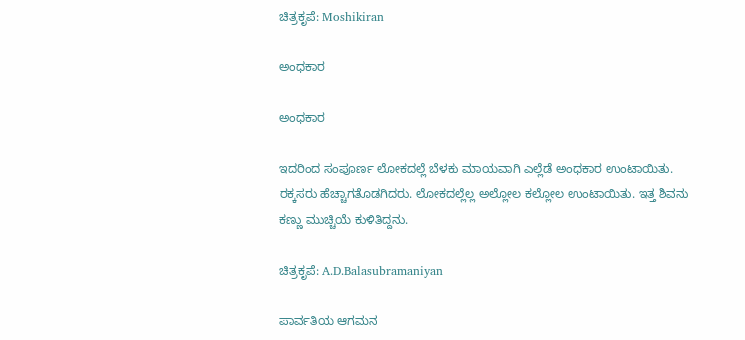ಚಿತ್ರಕೃಪೆ: Moshikiran

ಅಂಧಕಾರ

ಅಂಧಕಾರ

ಇದರಿಂದ ಸಂಪೂರ್ಣ ಲೋಕದಲ್ಲೆ ಬೆಳಕು ಮಾಯವಾಗಿ ಎಲ್ಲೆಡೆ ಅಂಧಕಾರ ಉಂಟಾಯಿತು. ರಕ್ಕಸರು ಹೆಚ್ಚಾಗತೊಡಗಿದರು. ಲೋಕದಲ್ಲೆಲ್ಲ ಅಲ್ಲೋಲ ಕಲ್ಲೋಲ ಉಂಟಾಯಿತು. ಇತ್ತ ಶಿವನು ಕಣ್ಣು ಮುಚ್ಚಿಯೆ ಕುಳಿತಿದ್ದನು.

ಚಿತ್ರಕೃಪೆ: A.D.Balasubramaniyan

ಪಾರ್ವತಿಯ ಆಗಮನ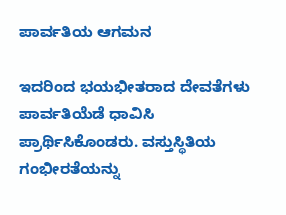ಪಾರ್ವತಿಯ ಆಗಮನ

ಇದರಿಂದ ಭಯಭೀತರಾದ ದೇವತೆಗಳು ಪಾರ್ವತಿಯೆಡೆ ಧಾವಿಸಿ ಪ್ರಾರ್ಥಿಸಿಕೊಂಡರು. ವಸ್ತುಸ್ಥಿತಿಯ ಗಂಭೀರತೆಯನ್ನು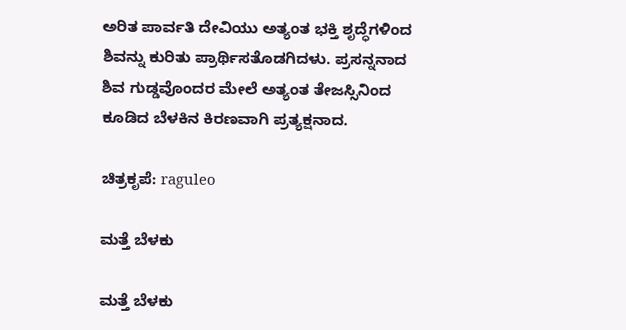ಅರಿತ ಪಾರ್ವತಿ ದೇವಿಯು ಅತ್ಯಂತ ಭಕ್ತಿ ಶೃದ್ಧೆಗಳಿಂದ ಶಿವನ್ನು ಕುರಿತು ಪ್ರಾರ್ಥಿಸತೊಡಗಿದಳು. ಪ್ರಸನ್ನನಾದ ಶಿವ ಗುಡ್ಡವೊಂದರ ಮೇಲೆ ಅತ್ಯಂತ ತೇಜಸ್ಸಿನಿಂದ ಕೂಡಿದ ಬೆಳಕಿನ ಕಿರಣವಾಗಿ ಪ್ರತ್ಯಕ್ಷನಾದ.

ಚಿತ್ರಕೃಪೆ: raguleo

ಮತ್ತೆ ಬೆಳಕು

ಮತ್ತೆ ಬೆಳಕು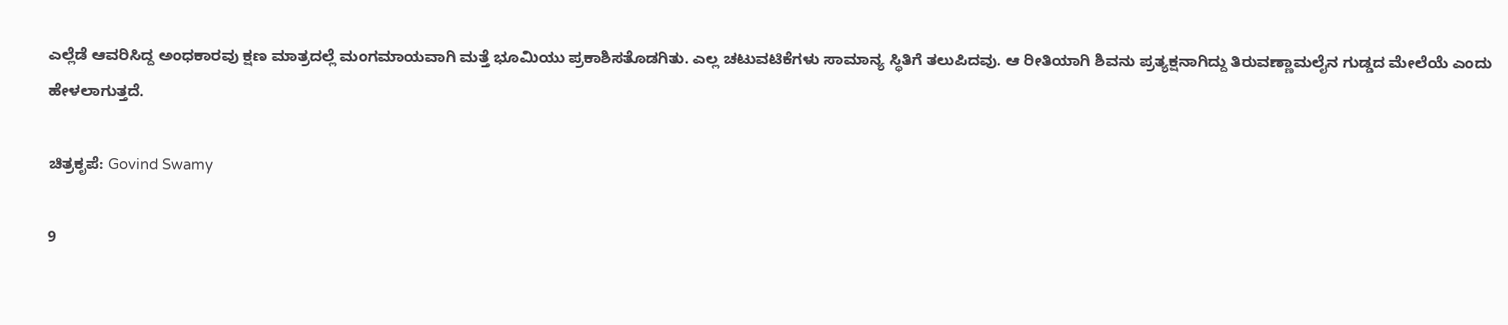ಎಲ್ಲೆಡೆ ಆವರಿಸಿದ್ದ ಅಂಧಕಾರವು ಕ್ಷಣ ಮಾತ್ರದಲ್ಲೆ ಮಂಗಮಾಯವಾಗಿ ಮತ್ತೆ ಭೂಮಿಯು ಪ್ರಕಾಶಿಸತೊಡಗಿತು. ಎಲ್ಲ ಚಟುವಟಿಕೆಗಳು ಸಾಮಾನ್ಯ ಸ್ಥಿತಿಗೆ ತಲುಪಿದವು. ಆ ರೀತಿಯಾಗಿ ಶಿವನು ಪ್ರತ್ಯಕ್ಷನಾಗಿದ್ದು ತಿರುವಣ್ಣಾಮಲೈನ ಗುಡ್ಡದ ಮೇಲೆಯೆ ಎಂದು ಹೇಳಲಾಗುತ್ತದೆ.

ಚಿತ್ರಕೃಪೆ: Govind Swamy

9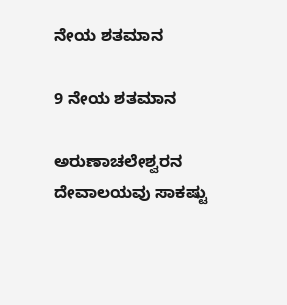ನೇಯ ಶತಮಾನ

9 ನೇಯ ಶತಮಾನ

ಅರುಣಾಚಲೇಶ್ವರನ ದೇವಾಲಯವು ಸಾಕಷ್ಟು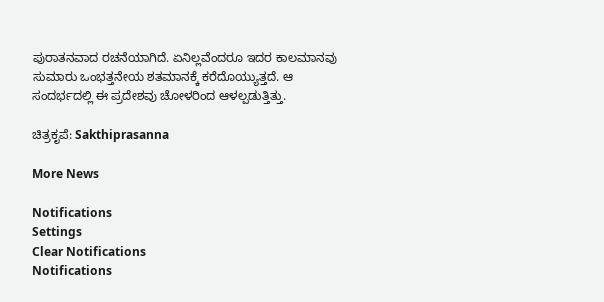ಪುರಾತನವಾದ ರಚನೆಯಾಗಿದೆ. ಏನಿಲ್ಲವೆಂದರೂ ಇದರ ಕಾಲಮಾನವು ಸುಮಾರು ಒಂಭತ್ತನೇಯ ಶತಮಾನಕ್ಕೆ ಕರೆದೊಯ್ಯುತ್ತದೆ. ಆ ಸಂದರ್ಭದಲ್ಲಿ ಈ ಪ್ರದೇಶವು ಚೋಳರಿಂದ ಆಳಲ್ಪಡುತ್ತಿತ್ತು.

ಚಿತ್ರಕೃಪೆ: Sakthiprasanna

More News

Notifications
Settings
Clear Notifications
Notifications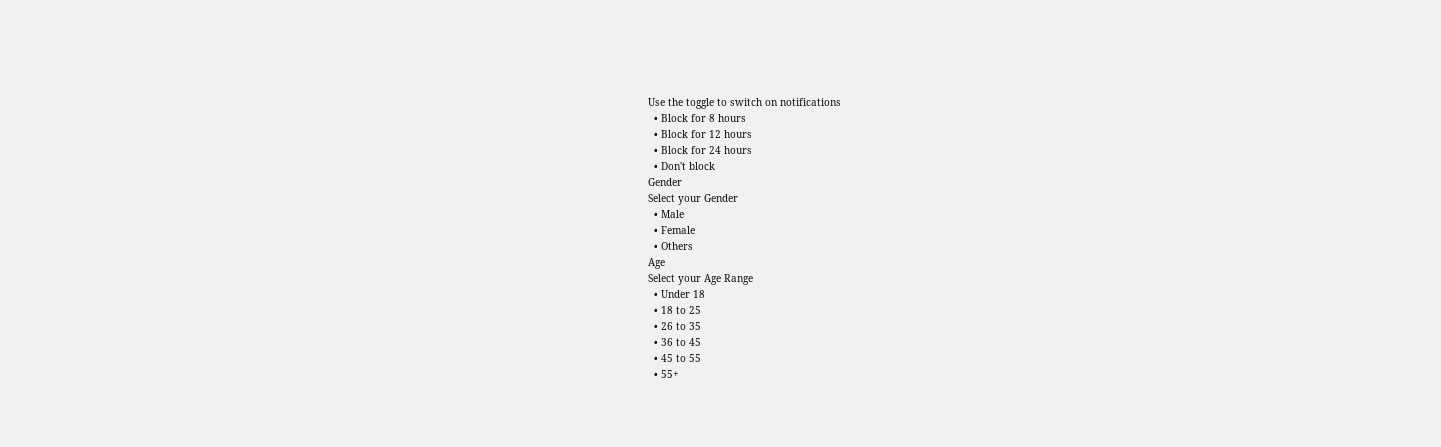Use the toggle to switch on notifications
  • Block for 8 hours
  • Block for 12 hours
  • Block for 24 hours
  • Don't block
Gender
Select your Gender
  • Male
  • Female
  • Others
Age
Select your Age Range
  • Under 18
  • 18 to 25
  • 26 to 35
  • 36 to 45
  • 45 to 55
  • 55+